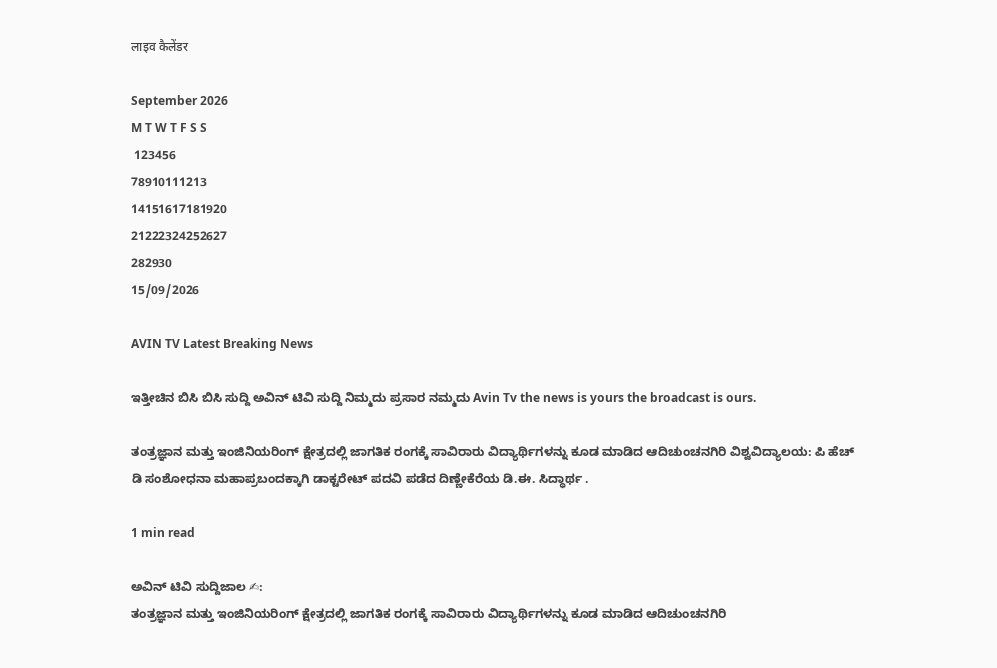लाइव कैलेंडर

September 2026
M T W T F S S
 123456
78910111213
14151617181920
21222324252627
282930
15/09/2026

AVIN TV Latest Breaking News

ಇತ್ತೀಚಿನ ಬಿಸಿ ಬಿಸಿ ಸುದ್ದಿ ಅವಿನ್ ಟಿವಿ ಸುದ್ದಿ ನಿಮ್ಮದು ಪ್ರಸಾರ ನಮ್ಮದು Avin Tv the news is yours the broadcast is ours.

ತಂತ್ರಜ್ಞಾನ ಮತ್ತು ಇಂಜಿನಿಯರಿಂಗ್ ಕ್ಷೇತ್ರದಲ್ಲಿ ಜಾಗತಿಕ ರಂಗಕ್ಕೆ ಸಾವಿರಾರು ವಿದ್ಯಾರ್ಥಿಗಳನ್ನು ಕೂಡ ಮಾಡಿದ ಆದಿಚುಂಚನಗಿರಿ ವಿಶ್ವವಿದ್ಯಾಲಯ: ಪಿ ಹೆಚ್ ಡಿ ಸಂಶೋಧನಾ ಮಹಾಪ್ರಬಂದಕ್ಕಾಗಿ ಡಾಕ್ಟರೇಟ್ ಪದವಿ ಪಡೆದ ದಿಣ್ಣೇಕೆರೆಯ ಡಿ.ಈ. ಸಿದ್ಧಾರ್ಥ .

1 min read

ಅವಿನ್ ಟಿವಿ ಸುದ್ದಿಜಾಲ ✍:
ತಂತ್ರಜ್ಞಾನ ಮತ್ತು ಇಂಜಿನಿಯರಿಂಗ್ ಕ್ಷೇತ್ರದಲ್ಲಿ ಜಾಗತಿಕ ರಂಗಕ್ಕೆ ಸಾವಿರಾರು ವಿದ್ಯಾರ್ಥಿಗಳನ್ನು ಕೂಡ ಮಾಡಿದ ಆದಿಚುಂಚನಗಿರಿ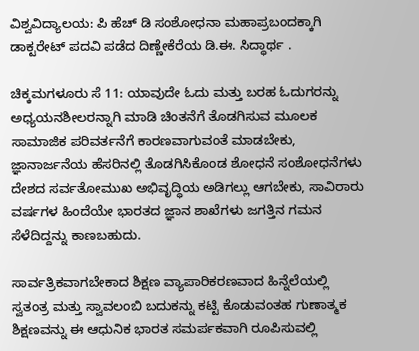ವಿಶ್ವವಿದ್ಯಾಲಯ: ಪಿ ಹೆಚ್ ಡಿ ಸಂಶೋಧನಾ ಮಹಾಪ್ರಬಂದಕ್ಕಾಗಿ ಡಾಕ್ಟರೇಟ್ ಪದವಿ ಪಡೆದ ದಿಣ್ಣೇಕೆರೆಯ ಡಿ.ಈ. ಸಿದ್ಧಾರ್ಥ .

ಚಿಕ್ಕಮಗಳೂರು ಸೆ 11: ಯಾವುದೇ ಓದು ಮತ್ತು ಬರಹ ಓದುಗರನ್ನು ಅಧ್ಯಯನಶೀಲರನ್ನಾಗಿ ಮಾಡಿ ಚಿಂತನೆಗೆ ತೊಡಗಿಸುವ ಮೂಲಕ ಸಾಮಾಜಿಕ ಪರಿವರ್ತನೆಗೆ ಕಾರಣವಾಗುವಂತೆ ಮಾಡಬೇಕು, ಜ್ಞಾನಾರ್ಜನೆಯ ಹೆಸರಿನಲ್ಲಿ ತೊಡಗಿಸಿಕೊಂಡ ಶೋಧನೆ ಸಂಶೋಧನೆಗಳು ದೇಶದ ಸರ್ವತೋಮುಖ ಅಭಿವೃದ್ಧಿಯ ಅಡಿಗಲ್ಲು ಆಗಬೇಕು, ಸಾವಿರಾರು ವರ್ಷಗಳ ಹಿಂದೆಯೇ ಭಾರತದ ಜ್ಞಾನ ಶಾಖೆಗಳು ಜಗತ್ತಿನ ಗಮನ ಸೆಳೆದಿದ್ದನ್ನು ಕಾಣಬಹುದು.

ಸಾರ್ವತ್ರಿಕವಾಗಬೇಕಾದ ಶಿಕ್ಷಣ ವ್ಯಾಪಾರಿಕರಣವಾದ ಹಿನ್ನೆಲೆಯಲ್ಲಿ ಸ್ವತಂತ್ರ ಮತ್ತು ಸ್ವಾವಲಂಬಿ ಬದುಕನ್ನು ಕಟ್ಟಿ ಕೊಡುವಂತಹ ಗುಣಾತ್ಮಕ ಶಿಕ್ಷಣವನ್ನು ಈ ಆಧುನಿಕ ಭಾರತ ಸಮರ್ಪಕವಾಗಿ ರೂಪಿಸುವಲ್ಲಿ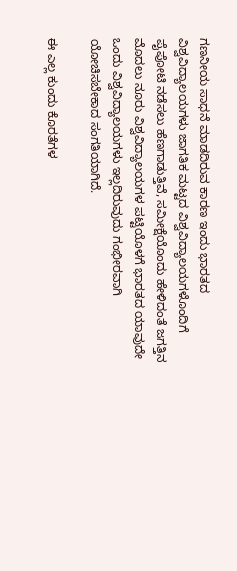ಗಣನೀಯ ಸಾಧನೆ ಮಾಡದಿರುವ ಕಾರಣ ಇಂದು ಭಾರತದ ವಿಶ್ವವಿದ್ಯಾಲಯಗಳು ಜಾಗತಿಕ ಮಟ್ಟದ ವಿಶ್ವವಿದ್ಯಾಲಯಗಳೊಂದಿಗೆ ಪೈಪೋಟಿ ನಡೆಸಲು ಹೆಣಗಾಡುತ್ತಿವೆ, ಸಮೀಕ್ಷೆಯೊಂದು ಹೇಳಿದಂತೆ ಜಗತ್ತಿನ ಮೊದಲು ನೂರು ವಿಶ್ವವಿದ್ಯಾಲಯಗಳ ಪಟ್ಟಿಯೊಳಗೆ ಭಾರತದ ಯಾವುದೇ ಒಂದು ವಿಶ್ವವಿದ್ಯಾಲಯಗಳು ಇಲ್ಲದಿರುವುದು ಗಂಭೀರವಾಗಿ ಯೋಚಿಸಬೇಕಾದ ಸಂಗತಿಯಾಗಿದೆ.

ಈ ಎಲ್ಲ ಕುಂದು ಕೊರತೆಗಳ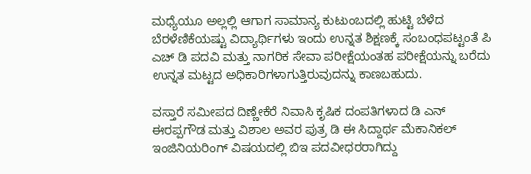ಮಧ್ಯೆಯೂ ಅಲ್ಲಲ್ಲಿ ಆಗಾಗ ಸಾಮಾನ್ಯ ಕುಟುಂಬದಲ್ಲಿ ಹುಟ್ಟಿ ಬೆಳೆದ ಬೆರಳೆಣಿಕೆಯಷ್ಟು ವಿದ್ಯಾರ್ಥಿಗಳು ಇಂದು ಉನ್ನತ ಶಿಕ್ಷಣಕ್ಕೆ ಸಂಬಂಧಪಟ್ಟಂತೆ ಪಿ ಎಚ್ ಡಿ ಪದವಿ ಮತ್ತು ನಾಗರಿಕ ಸೇವಾ ಪರೀಕ್ಷೆಯಂತಹ ಪರೀಕ್ಷೆಯನ್ನು ಬರೆದು ಉನ್ನತ ಮಟ್ಟದ ಅಧಿಕಾರಿಗಳಾಗುತ್ತಿರುವುದನ್ನು ಕಾಣಬಹುದು.

ವಸ್ತಾರೆ ಸಮೀಪದ ದಿಣ್ಣೇಕೆರೆ ನಿವಾಸಿ ಕೃಷಿಕ ದಂಪತಿಗಳಾದ ಡಿ ಎನ್ ಈರಪ್ಪಗೌಡ ಮತ್ತು ವಿಶಾಲ ಅವರ ಪುತ್ರ ಡಿ ಈ ಸಿದ್ದಾರ್ಥ ಮೆಕಾನಿಕಲ್ ಇಂಜಿನಿಯರಿಂಗ್ ವಿಷಯದಲ್ಲಿ ಬಿಇ ಪದವೀಧರರಾಗಿದ್ದು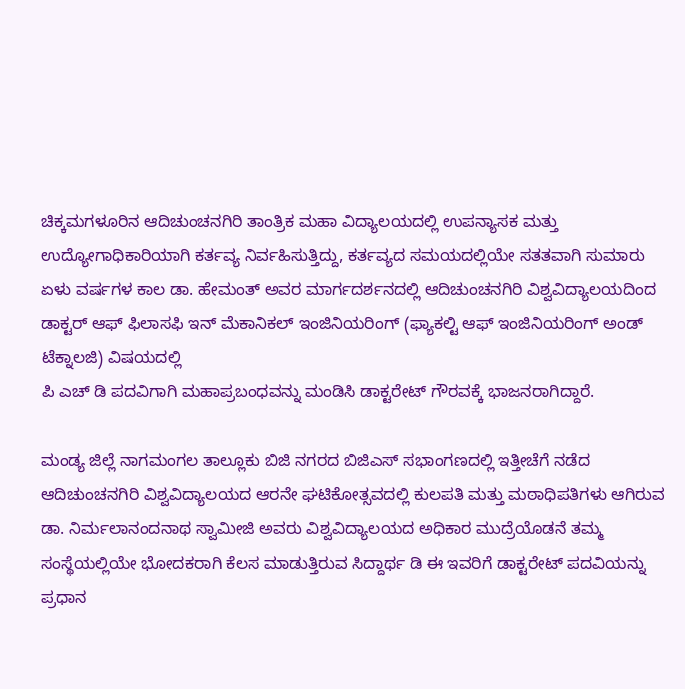ಚಿಕ್ಕಮಗಳೂರಿನ ಆದಿಚುಂಚನಗಿರಿ ತಾಂತ್ರಿಕ ಮಹಾ ವಿದ್ಯಾಲಯದಲ್ಲಿ ಉಪನ್ಯಾಸಕ ಮತ್ತು ಉದ್ಯೋಗಾಧಿಕಾರಿಯಾಗಿ ಕರ್ತವ್ಯ ನಿರ್ವಹಿಸುತ್ತಿದ್ದು, ಕರ್ತವ್ಯದ ಸಮಯದಲ್ಲಿಯೇ ಸತತವಾಗಿ ಸುಮಾರು ಏಳು ವರ್ಷಗಳ ಕಾಲ ಡಾ. ಹೇಮಂತ್ ಅವರ ಮಾರ್ಗದರ್ಶನದಲ್ಲಿ ಆದಿಚುಂಚನಗಿರಿ ವಿಶ್ವವಿದ್ಯಾಲಯದಿಂದ ಡಾಕ್ಟರ್ ಆಫ್ ಫಿಲಾಸಫಿ ಇನ್ ಮೆಕಾನಿಕಲ್ ಇಂಜಿನಿಯರಿಂಗ್ (ಫ್ಯಾಕಲ್ಟಿ ಆಫ್ ಇಂಜಿನಿಯರಿಂಗ್ ಅಂಡ್ ಟೆಕ್ನಾಲಜಿ) ವಿಷಯದಲ್ಲಿ
ಪಿ ಎಚ್ ಡಿ ಪದವಿಗಾಗಿ ಮಹಾಪ್ರಬಂಧವನ್ನು ಮಂಡಿಸಿ ಡಾಕ್ಟರೇಟ್ ಗೌರವಕ್ಕೆ ಭಾಜನರಾಗಿದ್ದಾರೆ.

ಮಂಡ್ಯ ಜಿಲ್ಲೆ ನಾಗಮಂಗಲ ತಾಲ್ಲೂಕು ಬಿಜಿ ನಗರದ ಬಿಜಿಎಸ್ ಸಭಾಂಗಣದಲ್ಲಿ ಇತ್ತೀಚೆಗೆ ನಡೆದ ಆದಿಚುಂಚನಗಿರಿ ವಿಶ್ವವಿದ್ಯಾಲಯದ ಆರನೇ ಘಟಿಕೋತ್ಸವದಲ್ಲಿ ಕುಲಪತಿ ಮತ್ತು ಮಠಾಧಿಪತಿಗಳು ಆಗಿರುವ ಡಾ. ನಿರ್ಮಲಾನಂದನಾಥ ಸ್ವಾಮೀಜಿ ಅವರು ವಿಶ್ವವಿದ್ಯಾಲಯದ ಅಧಿಕಾರ ಮುದ್ರೆಯೊಡನೆ ತಮ್ಮ ಸಂಸ್ಥೆಯಲ್ಲಿಯೇ ಭೋದಕರಾಗಿ ಕೆಲಸ ಮಾಡುತ್ತಿರುವ ಸಿದ್ದಾರ್ಥ ಡಿ ಈ ಇವರಿಗೆ ಡಾಕ್ಟರೇಟ್ ಪದವಿಯನ್ನು ಪ್ರಧಾನ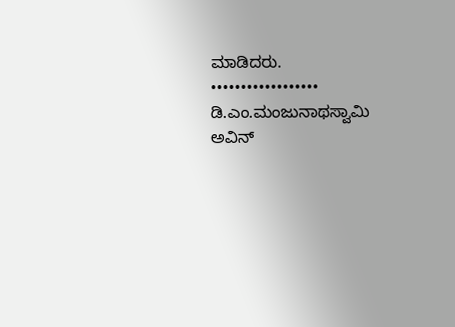ಮಾಡಿದರು.
••••••••••••••••••
ಡಿ.ಎಂ.ಮಂಜುನಾಥಸ್ವಾಮಿ
ಅವಿನ್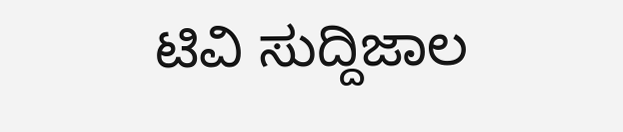ಟಿವಿ ಸುದ್ದಿಜಾಲ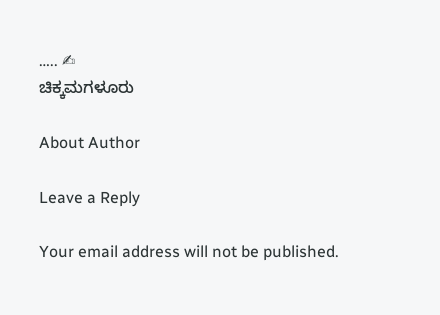….. ✍
ಚಿಕ್ಕಮಗಳೂರು

About Author

Leave a Reply

Your email address will not be published.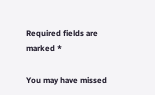Required fields are marked *

You may have missed